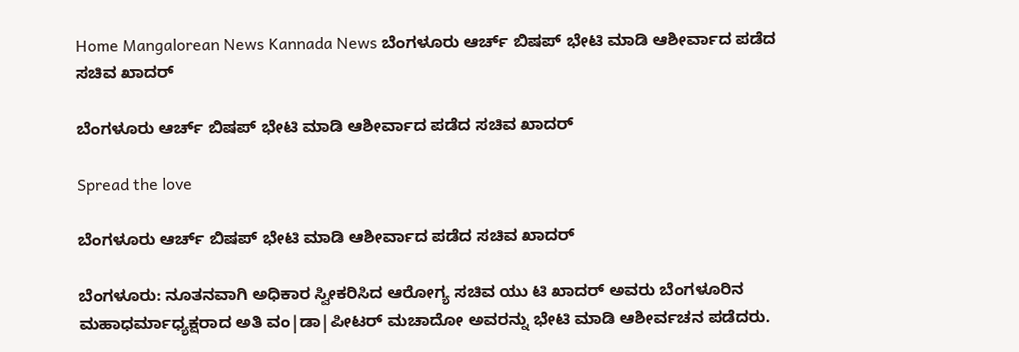Home Mangalorean News Kannada News ಬೆಂಗಳೂರು ಆರ್ಚ್ ಬಿಷಪ್ ಭೇಟಿ ಮಾಡಿ ಆಶೀರ್ವಾದ ಪಡೆದ ಸಚಿವ ಖಾದರ್

ಬೆಂಗಳೂರು ಆರ್ಚ್ ಬಿಷಪ್ ಭೇಟಿ ಮಾಡಿ ಆಶೀರ್ವಾದ ಪಡೆದ ಸಚಿವ ಖಾದರ್

Spread the love

ಬೆಂಗಳೂರು ಆರ್ಚ್ ಬಿಷಪ್ ಭೇಟಿ ಮಾಡಿ ಆಶೀರ್ವಾದ ಪಡೆದ ಸಚಿವ ಖಾದರ್

ಬೆಂಗಳೂರು: ನೂತನವಾಗಿ ಅಧಿಕಾರ ಸ್ವೀಕರಿಸಿದ ಆರೋಗ್ಯ ಸಚಿವ ಯು ಟಿ ಖಾದರ್ ಅವರು ಬೆಂಗಳೂರಿನ ಮಹಾಧರ್ಮಾಧ್ಯಕ್ಷರಾದ ಅತಿ ವಂ|ಡಾ|ಪೀಟರ್ ಮಚಾದೋ ಅವರನ್ನು ಭೇಟಿ ಮಾಡಿ ಆಶೀರ್ವಚನ ಪಡೆದರು.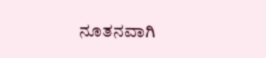ನೂತನವಾಗಿ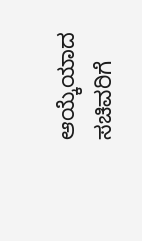ಆಯ್ಕೆಯಾದ ಸಚಿವರಿಗೆ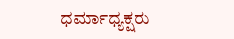ಧರ್ಮಾಧ್ಯಕ್ಷರು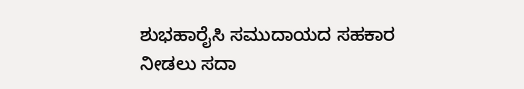ಶುಭಹಾರೈಸಿ ಸಮುದಾಯದ ಸಹಕಾರ ನೀಡಲು ಸದಾ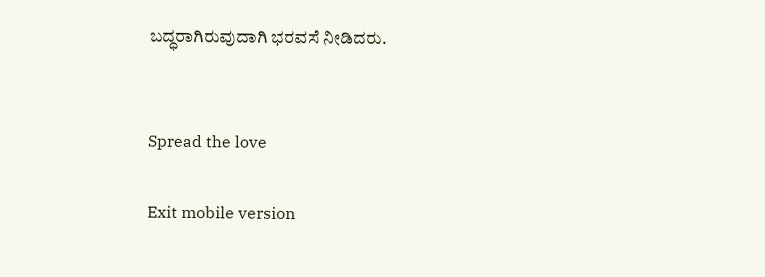ಬದ್ಧರಾಗಿರುವುದಾಗಿ ಭರವಸೆ ನೀಡಿದರು.


Spread the love

Exit mobile version